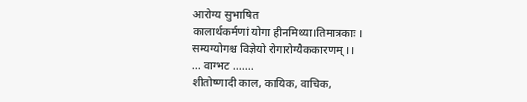आरोग्य सुभाषित
कालार्थकर्मणां योगा हीनमिथ्या।तिमात्रकाः ।
सम्यग्योगश्च विज्ञेयो रोगारोग्यैककारणम् ।।
... वाग्भट .......
शीतोष्णादी काल, कायिक, वाचिक,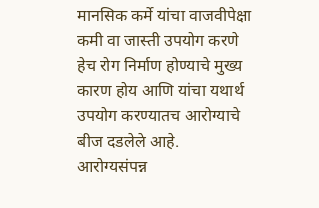मानसिक कर्मे यांचा वाजवीपेक्षा कमी वा जास्ती उपयोग करणे हेच रोग निर्माण होण्याचे मुख्य कारण होय आणि यांचा यथार्थ उपयोग करण्यातच आरोग्याचे बीज दडलेले आहे.
आरोग्यसंपन्न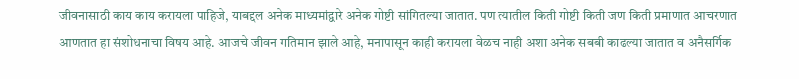जीवनासाठी काय काय करायला पाहिजे, याबद्दल अनेक माध्यमांद्वारे अनेक गोष्टी सांगितल्या जातात. पण त्यातील किती गोष्टी किती जण किती प्रमाणात आचरणात आणतात हा संशोधनाचा विषय आहे. आजचे जीवन गतिमान झाले आहे, मनापासून काही करायला वेळच नाही अशा अनेक सबबी काढल्या जातात व अनैसर्गिक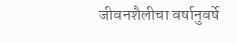जीवनशैलीचा वर्षानुवर्षे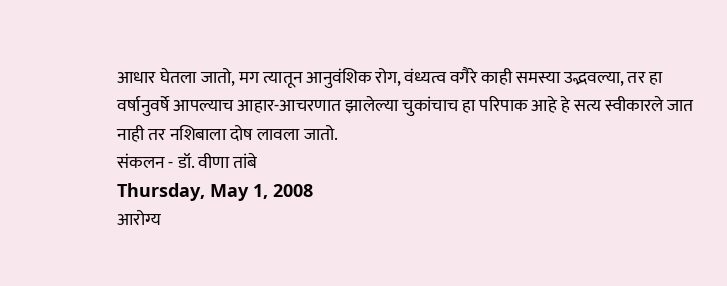आधार घेतला जातो, मग त्यातून आनुवंशिक रोग, वंध्यत्व वगैरे काही समस्या उद्भवल्या, तर हा वर्षानुवर्षे आपल्याच आहार-आचरणात झालेल्या चुकांचाच हा परिपाक आहे हे सत्य स्वीकारले जात नाही तर नशिबाला दोष लावला जातो.
संकलन - डॉ. वीणा तांबे
Thursday, May 1, 2008
आरोग्य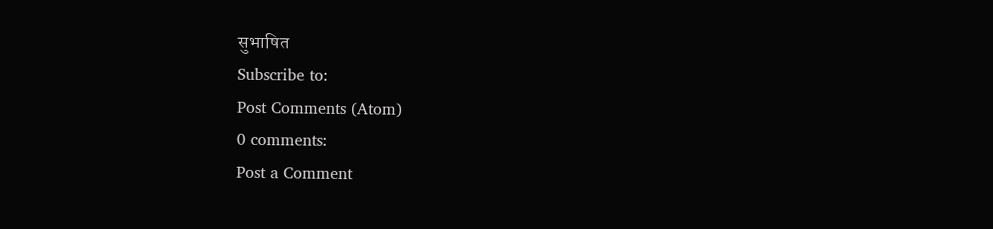सुभाषित
Subscribe to:
Post Comments (Atom)
0 comments:
Post a Comment